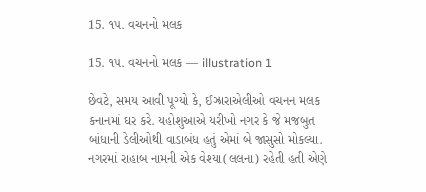15. ૧૫. વચનનો મલક

15. ૧૫. વચનનો મલક — illustration 1

છેવટે, સમય આવી પૂગ્યો કે, ઈઝ્રારાએલીઓ વચનન મલક કનાનમાં ઘર કરે. યહોશુઆએ યરીખો નગર કે જે મજબુત બાંધાની ડેલીઓથી વાડાબંધ હતું એમાં બે જાસુસો મોકલ્યા. નગરમાં રાહાબ નામની એક વેશ્યા(લલના) રહેતી હતી એણે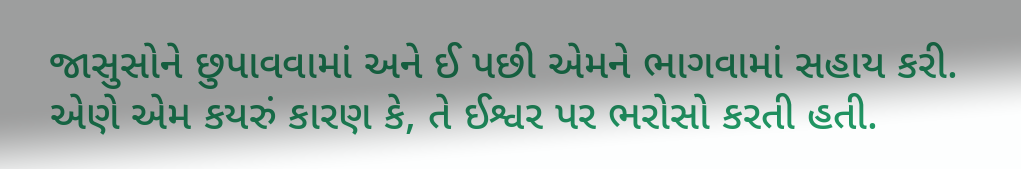જાસુસોને છુપાવવામાં અને ઈ પછી એમને ભાગવામાં સહાય કરી. એણે એમ કયરું કારણ કે, તે ઈશ્વર પર ભરોસો કરતી હતી.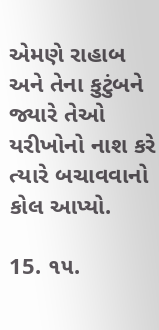એમણે રાહાબ અને તેના કુટુંબને જ્યારે તેઓ યરીખોનો નાશ કરે ત્યારે બચાવવાનો કોલ આપ્યો.

15. ૧૫.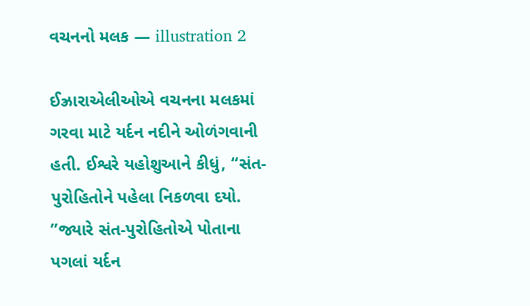વચનનો મલક — illustration 2

ઈઝ્રારાએલીઓએ વચનના મલકમાં ગરવા માટે યર્દન નદીને ઓળંગવાની હતી. ઈશ્વરે યહોશુઆને કીધું, “સંત-પુરોહિતોને પહેલા નિકળવા દયો. ”જ્યારે સંત-પુરોહિતોએ પોતાના પગલાં યર્દન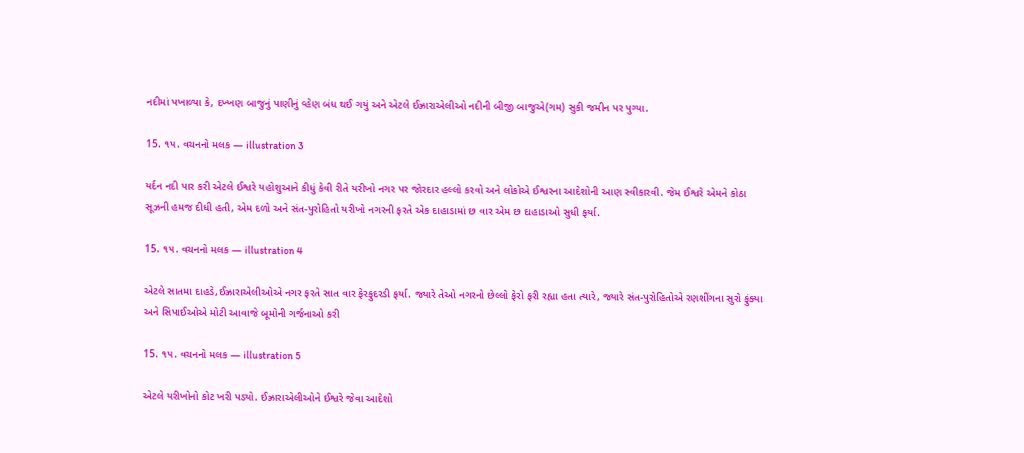નદીમાં પખાળ્યા કે, દખ્ખણ બાજુનું પાણીનું વ્હેણ બંધ થઈ ગયું અને એટલે ઈઝ્રારાએલીઓ નદીની બીજી બાજુએ(ગમ) સુકી જમીન પર પુગ્યા.

15. ૧૫. વચનનો મલક — illustration 3

યર્દન નદી પાર કરી એટલે ઈશ્વરે યહોશુઆને કીધું કેવી રીતે યરીખો નગર પર જોરદાર હલ્લો કરવો અને લોકોએ ઈશ્વરના આદેશોની આણ સ્વીકારવી. જેમ ઈશ્વરે એમને કોઠા સૂઝની હમજ દીધી હતી, એમ દળો અને સંત-પુરોહિતો યરીખો નગરની ફરતે એક દાહાડામાં છ વાર એમ છ દાહાડાઓ સુધી ફર્યા.

15. ૧૫. વચનનો મલક — illustration 4

એટલે સાતમા દાહડે,ઈઝ્રારાએલીઓએ નગર ફરતે સાત વાર ફેરફુદરડી ફર્યા. જ્યારે તેઓ નગરનો છેલ્લો ફેરો ફરી રહ્યા હતા ત્યારે, જ્યારે સંત-પુરોહિતોએ રણશીંગના સુરો ફુંક્યા અને સિપાઈઓએ મોટી આવાજે બૂમોની ગર્જનાઓ કરી

15. ૧૫. વચનનો મલક — illustration 5

એટલે યરીખોનો કોટ ખરી પડ્યો. ઈઝ્રારાએલીઓને ઈશ્વરે જેવા આદેશો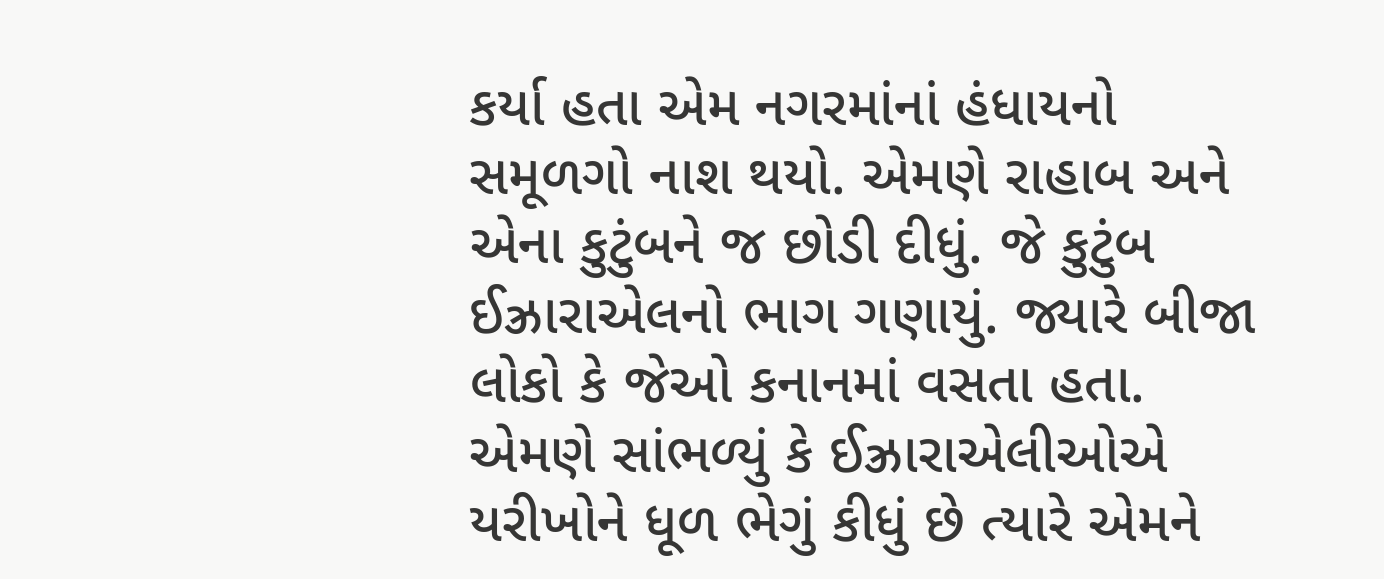કર્યા હતા એમ નગરમાંનાં હંધાયનો સમૂળગો નાશ થયો. એમણે રાહાબ અને એના કુટુંબને જ છોડી દીધું. જે કુટુંબ ઈઝ્રારાએલનો ભાગ ગણાયું. જ્યારે બીજા લોકો કે જેઓ કનાનમાં વસતા હતા. એમણે સાંભળ્યું કે ઈઝ્રારાએલીઓએ યરીખોને ધૂળ ભેગું કીધું છે ત્યારે એમને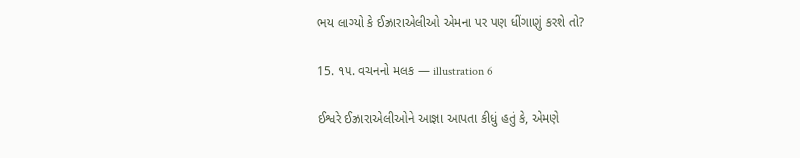ભય લાગ્યો કે ઈઝ્રારાએલીઓ એમના પર પણ ધીંગાણું કરશે તો?

15. ૧૫. વચનનો મલક — illustration 6

ઈશ્વરે ઈઝ્રારાએલીઓને આજ્ઞા આપતા કીધું હતું કે, એમણે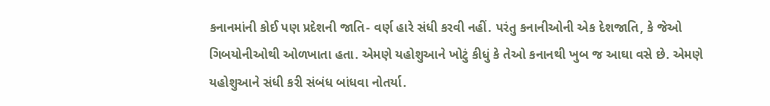કનાનમાંની કોઈ પણ પ્રદેશની જાતિ- વર્ણ હારે સંધી કરવી નહીં. પરંતુ કનાનીઓની એક દેશજાતિ, કે જેઓ ગિબયોનીઓથી ઓળખાતા હતા. એમણે યહોશુઆને ખોટું કીધું કે તેઓ કનાનથી ખુબ જ આઘા વસે છે. એમણે યહોશુઆને સંધી કરી સંબંધ બાંધવા નોતર્યા.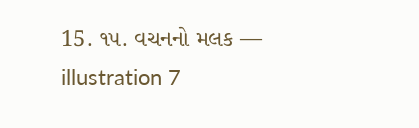15. ૧૫. વચનનો મલક — illustration 7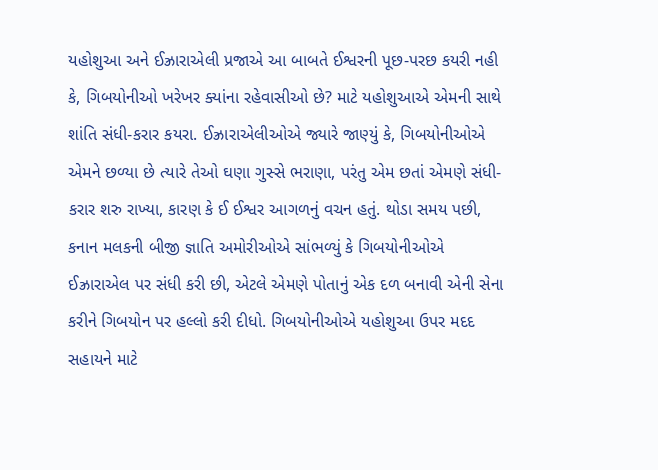યહોશુઆ અને ઈઝ્રારાએલી પ્રજાએ આ બાબતે ઈશ્વરની પૂછ-પરછ કયરી નહી કે, ગિબયોનીઓ ખરેખર ક્યાંના રહેવાસીઓ છે? માટે યહોશુઆએ એમની સાથે શાંતિ સંધી-કરાર કયરા. ઈઝ્રારાએલીઓએ જ્યારે જાણ્યું કે, ગિબયોનીઓએ એમને છળ્યા છે ત્યારે તેઓ ઘણા ગુસ્સે ભરાણા, પરંતુ એમ છતાં એમણે સંધી-કરાર શરુ રાખ્યા, કારણ કે ઈ ઈશ્વર આગળનું વચન હતું. થોડા સમય પછી, કનાન મલકની બીજી જ્ઞાતિ અમોરીઓએ સાંભળ્યું કે ગિબયોનીઓએ ઈઝ્રારાએલ પર સંધી કરી છી, એટલે એમણે પોતાનું એક દળ બનાવી એની સેના કરીને ગિબયોન પર હલ્લો કરી દીધો. ગિબયોનીઓએ યહોશુઆ ઉપર મદદ સહાયને માટે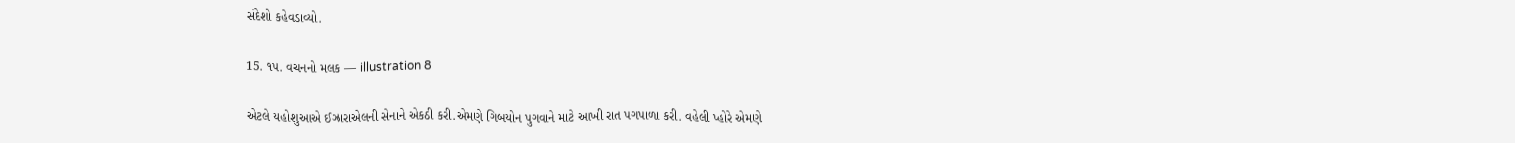સંદેશો કહેવડાવ્યો.

15. ૧૫. વચનનો મલક — illustration 8

એટલે યહોશુઆએ ઈઝ્રારાએલની સેનાને એકઠી કરી.એમણે ગિબયોન પુગવાને માટે આખી રાત પગપાળા કરી. વહેલી પ્હોરે એમણે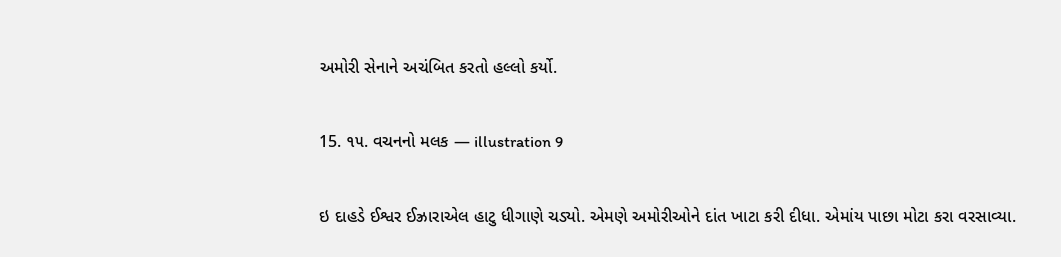અમોરી સેનાને અચંબિત કરતો હલ્લો કર્યો.

15. ૧૫. વચનનો મલક — illustration 9

ઇ દાહડે ઈશ્વર ઈઝ્રારાએલ હાટુ ધીગાણે ચડ્યો. એમણે અમોરીઓને દાંત ખાટા કરી દીધા. એમાંય પાછા મોટા કરા વરસાવ્યા.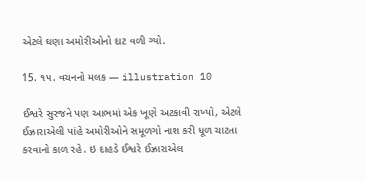એટલે ઘણા અમોરીઓનો દાટ વળી ગ્યો.

15. ૧૫. વચનનો મલક — illustration 10

ઈશ્વરે સુરજને પણ આભમાં એક ખૂણે અટકાવી રાખ્યો, એટલે ઈઝ્રારાએલી પાંહે અમોરીઓને સમૂળગો નાશ કરી ધૂળ ચાટતા કરવાનો કાળ રહે. ઇ દાહડે ઈશ્વરે ઈઝ્રારાએલ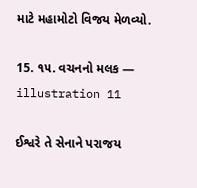માટે મહામોટો વિજય મેળવ્યો.

15. ૧૫. વચનનો મલક — illustration 11

ઈશ્વરે તે સેનાને પરાજય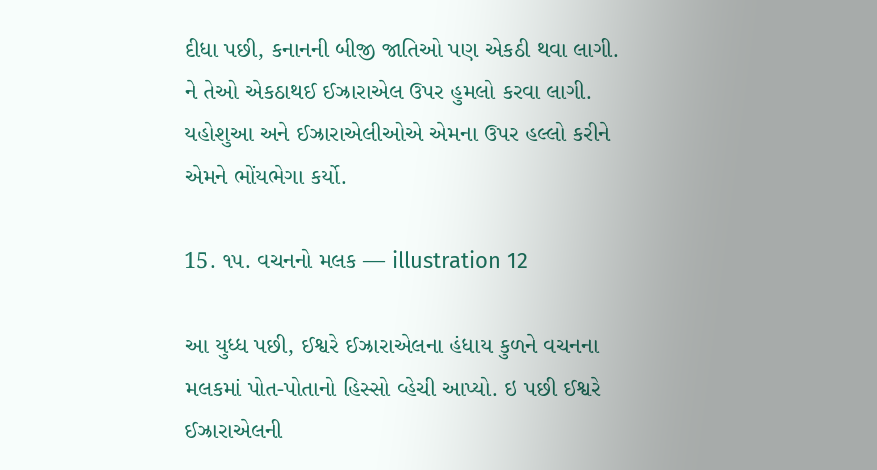દીધા પછી, કનાનની બીજી જાતિઓ પણ એકઠી થવા લાગી. ને તેઓ એકઠાથઈ ઈઝ્રારાએલ ઉપર હુમલો કરવા લાગી. યહોશુઆ અને ઈઝ્રારાએલીઓએ એમના ઉપર હલ્લો કરીને એમને ભોંયભેગા કર્યો.

15. ૧૫. વચનનો મલક — illustration 12

આ યુધ્ધ પછી, ઈશ્વરે ઈઝ્રારાએલના હંધાય કુળને વચનના મલકમાં પોત-પોતાનો હિસ્સો વ્હેચી આપ્યો. ઇ પછી ઈશ્વરે ઈઝ્રારાએલની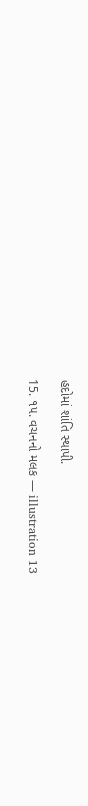હદોમાં શાંતિ સ્થાપી.

15. ૧૫. વચનનો મલક — illustration 13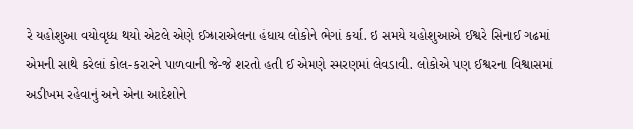રે યહોશુઆ વયોવૃધ્ધ થયો એટલે એણે ઈઝ્રારાએલના હંધાય લોકોને ભેગાં કર્યા. ઇ સમયે યહોશુઆએ ઈશ્વરે સિનાઈ ગઢમાં એમની સાથે કરેલાં કોલ-કરારને પાળવાની જે-જે શરતો હતી ઈ એમણે સ્મરણમાં લેવડાવી. લોકોએ પણ ઈશ્વરના વિશ્વાસમાં અડીખમ રહેવાનું અને એના આદેશોને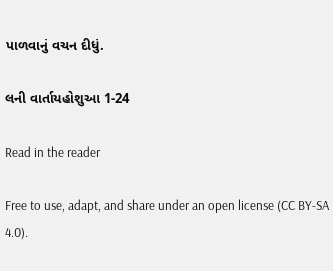પાળવાનું વચન દીધું.

લની વાર્તાયહોશુઆ 1-24

Read in the reader

Free to use, adapt, and share under an open license (CC BY-SA 4.0).